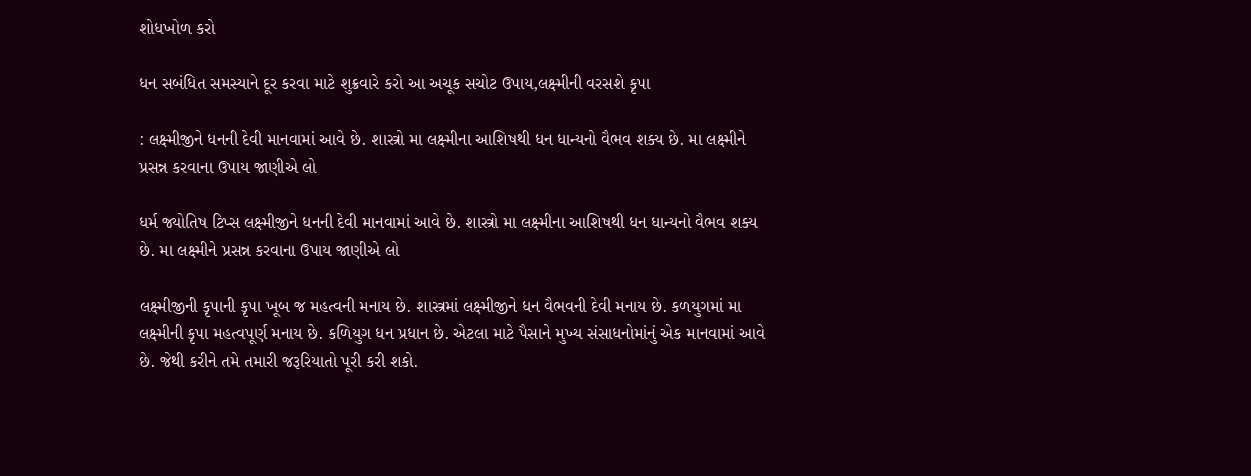શોધખોળ કરો

ધન સબંધિત સમસ્યાને દૂર કરવા માટે શુક્રવારે કરો આ અચૂક સચોટ ઉપાય,લક્ષ્મીની વરસશે કૃપા

: લક્ષ્મીજીને ધનની દેવી માનવામાં આવે છે. શાસ્ત્રો મા લક્ષ્મીના આશિષથી ધન ધાન્યનો વૈભવ શક્ય છે. મા લક્ષ્મીને પ્રસન્ન કરવાના ઉપાય જાણીએ લો

ધર્મ જ્યોતિષ ટિપ્સ લક્ષ્મીજીને ધનની દેવી માનવામાં આવે છે. શાસ્ત્રો મા લક્ષ્મીના આશિષથી ધન ધાન્યનો વૈભવ શક્ય છે. મા લક્ષ્મીને પ્રસન્ન કરવાના ઉપાય જાણીએ લો

લક્ષ્મીજીની કૃપાની કૃપા ખૂબ જ મહત્વની મનાય છે. શાસ્ત્રમાં લક્ષ્મીજીને ધન વૈભવની દેવી મનાય છે. કળયુગમાં મા લક્ષ્મીની કૃપા મહત્વપૂર્ણ મનાય છે. કળિયુગ ધન પ્રધાન છે. એટલા માટે પૈસાને મુખ્ય સંસાધનોમાંનું એક માનવામાં આવે છે. જેથી કરીને તમે તમારી જરૂરિયાતો પૂરી કરી શકો.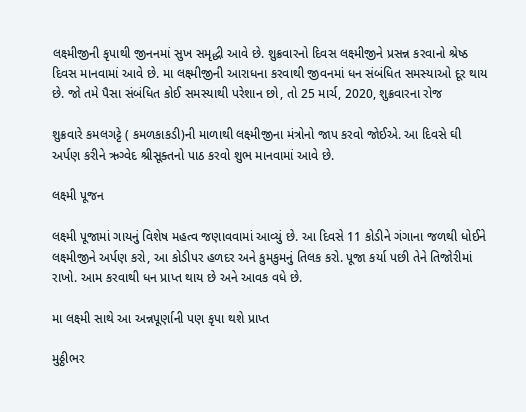લક્ષ્મીજીની કૃપાથી જીનનમાં સુખ સમૃદ્ધી આવે છે. શુક્રવારનો દિવસ લક્ષ્મીજીને પ્રસન્ન કરવાનો શ્રેષ્ઠ દિવસ માનવામાં આવે છે. મા લક્ષ્મીજીની આરાધના કરવાથી જીવનમાં ધન સંબંધિત સમસ્યાઓ દૂર થાય છે. જો તમે પૈસા સંબંધિત કોઈ સમસ્યાથી પરેશાન છો, તો 25 માર્ચ, 2020, શુક્રવારના રોજ

શુક્રવારે કમલગટ્ટે ( કમળકાકડી)ની માળાથી લક્ષ્મીજીના મંત્રોનો જાપ કરવો જોઈએ. આ દિવસે ઘી અર્પણ કરીને ઋગ્વેદ શ્રીસૂક્તનો પાઠ કરવો શુભ માનવામાં આવે છે.

લક્ષ્મી પૂજન

લક્ષ્મી પૂજામાં ગાયનું વિશેષ મહત્વ જણાવવામાં આવ્યું છે. આ દિવસે 11 કોડીને ગંગાના જળથી ધોઈને લક્ષ્મીજીને અર્પણ કરો, આ કોડીપર હળદર અને કુમકુમનું તિલક કરો. પૂજા કર્યા પછી તેને તિજોરીમાં રાખો. આમ કરવાથી ધન પ્રાપ્ત થાય છે અને આવક વધે છે.

મા લક્ષ્મી સાથે આ અન્નપૂર્ણાની પણ કૃપા થશે પ્રાપ્ત

મુઠ્ઠીભર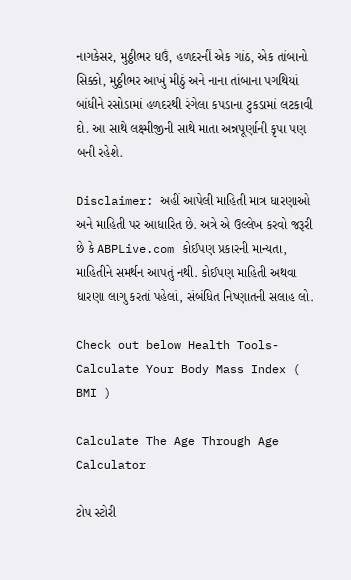નાગકેસર, મુઠ્ઠીભર ઘઉં, હળદરનીં એક ગાંઠ, એક તાંબાનો સિક્કો, મુઠ્ઠીભર આખું મીઠું અને નાના તાંબાના પગથિયાં બાંધીને રસોડામાં હળદરથી રંગેલા કપડાના ટુકડામાં લટકાવી દો. આ સાથે લક્ષ્મીજીની સાથે માતા અન્નપૂર્ણાની કૃપા પણ બની રહેશે.

Disclaimer: અહીં આપેલી માહિતી માત્ર ધારણાઓ અને માહિતી પર આધારિત છે. અત્રે એ ઉલ્લેખ કરવો જરૂરી છે કે ABPLive.com કોઈપણ પ્રકારની માન્યતા, માહિતીને સમર્થન આપતું નથી. કોઈપણ માહિતી અથવા ધારણા લાગુ કરતાં પહેલાં, સંબંધિત નિષ્ણાતની સલાહ લો.

Check out below Health Tools-
Calculate Your Body Mass Index ( BMI )

Calculate The Age Through Age Calculator

ટોપ સ્ટોરી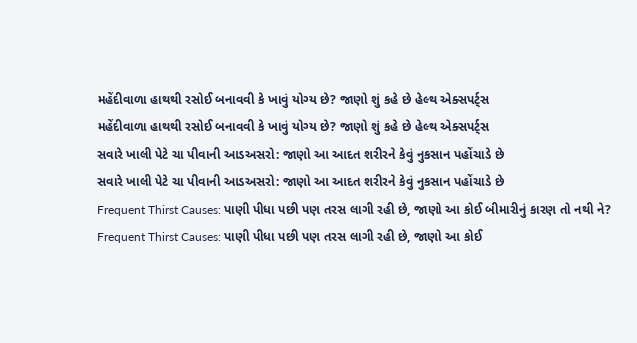મહેંદીવાળા હાથથી રસોઈ બનાવવી કે ખાવું યોગ્ય છે? જાણો શું કહે છે હેલ્થ એક્સપર્ટ્સ
મહેંદીવાળા હાથથી રસોઈ બનાવવી કે ખાવું યોગ્ય છે? જાણો શું કહે છે હેલ્થ એક્સપર્ટ્સ
સવારે ખાલી પેટે ચા પીવાની આડઅસરો: જાણો આ આદત શરીરને કેવું નુકસાન પહોંચાડે છે
સવારે ખાલી પેટે ચા પીવાની આડઅસરો: જાણો આ આદત શરીરને કેવું નુકસાન પહોંચાડે છે
Frequent Thirst Causes: પાણી પીધા પછી પણ તરસ લાગી રહી છે, જાણો આ કોઈ બીમારીનું કારણ તો નથી ને?
Frequent Thirst Causes: પાણી પીધા પછી પણ તરસ લાગી રહી છે, જાણો આ કોઈ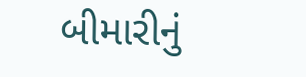બીમારીનું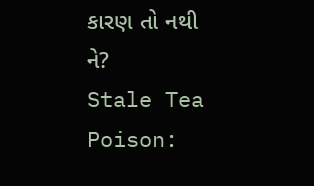કારણ તો નથી ને?
Stale Tea Poison: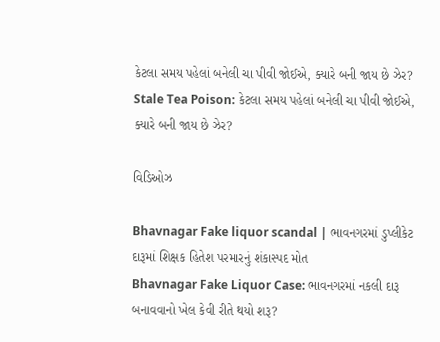કેટલા સમય પહેલાં બનેલી ચા પીવી જોઈએ, ક્યારે બની જાય છે ઝેર?
Stale Tea Poison: કેટલા સમય પહેલાં બનેલી ચા પીવી જોઈએ, ક્યારે બની જાય છે ઝેર?

વિડિઓઝ

Bhavnagar Fake liquor scandal | ભાવનગરમાં ડુપ્લીકેટ દારૂમાં શિક્ષક હિતેશ પરમારનું શંકાસ્પદ મોત
Bhavnagar Fake Liquor Case: ભાવનગરમાં નકલી દારૂ બનાવવાનો ખેલ કેવી રીતે થયો શરૂ?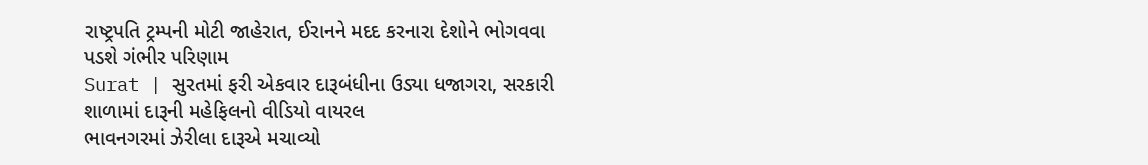રાષ્ટ્રપતિ ટ્રમ્પની મોટી જાહેરાત, ઈરાનને મદદ કરનારા દેશોને ભોગવવા પડશે ગંભીર પરિણામ
Surat | સુરતમાં ફરી એકવાર દારૂબંધીના ઉડ્યા ધજાગરા, સરકારી શાળામાં દારૂની મહેફિલનો વીડિયો વાયરલ
ભાવનગરમાં ઝેરીલા દારૂએ મચાવ્યો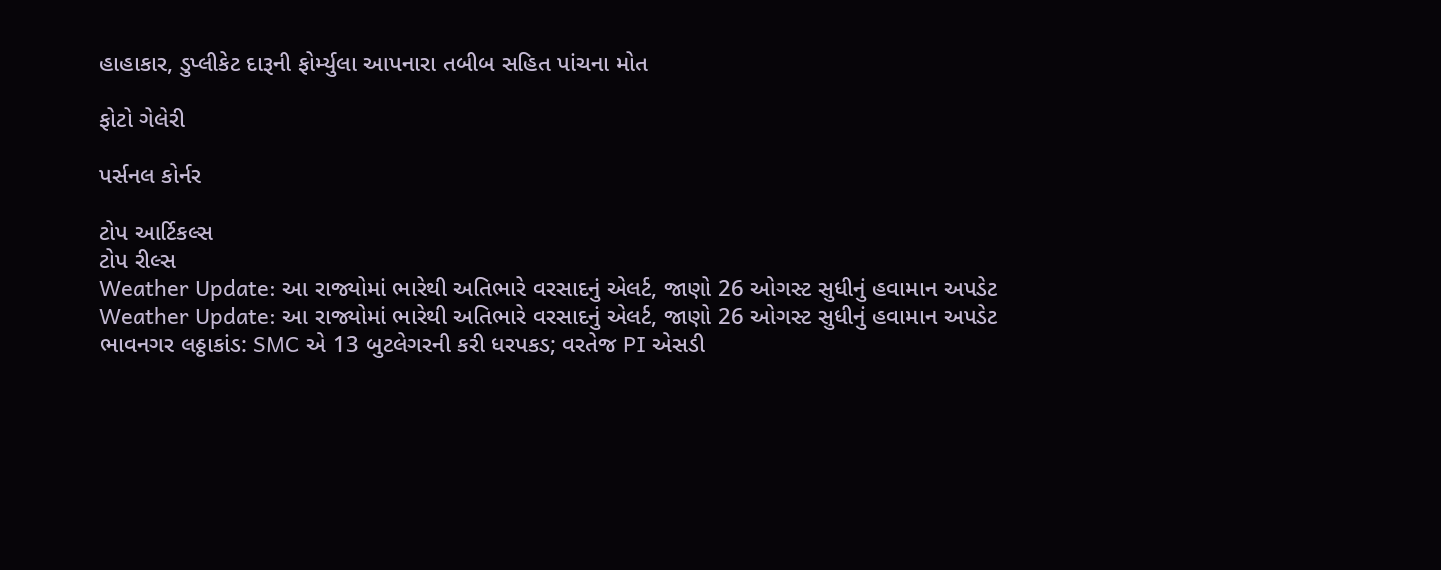હાહાકાર, ડુપ્લીકેટ દારૂની ફોર્મ્યુલા આપનારા તબીબ સહિત પાંચના મોત

ફોટો ગેલેરી

પર્સનલ કોર્નર

ટોપ આર્ટિકલ્સ
ટોપ રીલ્સ
Weather Update: આ રાજ્યોમાં ભારેથી અતિભારે વરસાદનું એલર્ટ, જાણો 26 ઓગસ્ટ સુધીનું હવામાન અપડેટ
Weather Update: આ રાજ્યોમાં ભારેથી અતિભારે વરસાદનું એલર્ટ, જાણો 26 ઓગસ્ટ સુધીનું હવામાન અપડેટ
ભાવનગર લઠ્ઠાકાંડ: SMC એ 13 બુટલેગરની કરી ધરપકડ; વરતેજ PI એસડી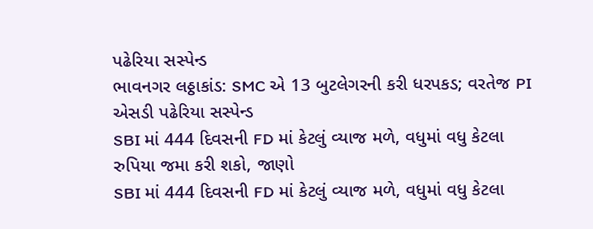પઢેરિયા સસ્પેન્ડ
ભાવનગર લઠ્ઠાકાંડ: SMC એ 13 બુટલેગરની કરી ધરપકડ; વરતેજ PI એસડી પઢેરિયા સસ્પેન્ડ
SBI માં 444 દિવસની FD માં કેટલું વ્યાજ મળે, વધુમાં વધુ કેટલા રુપિયા જમા કરી શકો, જાણો
SBI માં 444 દિવસની FD માં કેટલું વ્યાજ મળે, વધુમાં વધુ કેટલા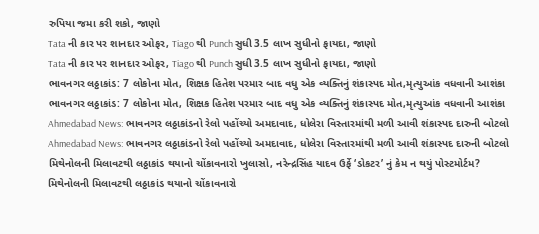રુપિયા જમા કરી શકો, જાણો
Tata ની કાર પર શાનદાર ઓફર, Tiago થી Punch સુધી 3.5 લાખ સુધીનો ફાયદા, જાણો
Tata ની કાર પર શાનદાર ઓફર, Tiago થી Punch સુધી 3.5 લાખ સુધીનો ફાયદા, જાણો
ભાવનગર લઠ્ઠાકાંડ: 7 લોકોના મોત, શિક્ષક હિતેશ પરમાર બાદ વધુ એક વ્યક્તિનું શંકાસ્પદ મોત,મૃત્યુઆંક વધવાની આશંકા
ભાવનગર લઠ્ઠાકાંડ: 7 લોકોના મોત, શિક્ષક હિતેશ પરમાર બાદ વધુ એક વ્યક્તિનું શંકાસ્પદ મોત,મૃત્યુઆંક વધવાની આશંકા
Ahmedabad News: ભાવનગર લઠ્ઠાકાંડનો રેલો પહોંચ્યો અમદાવાદ, ધોલેરા વિસ્તારમાંથી મળી આવી શંકાસ્પદ દારુની બોટલો
Ahmedabad News: ભાવનગર લઠ્ઠાકાંડનો રેલો પહોંચ્યો અમદાવાદ, ધોલેરા વિસ્તારમાંથી મળી આવી શંકાસ્પદ દારુની બોટલો
મિથેનોલની મિલાવટથી લઠ્ઠાકાંડ થયાનો ચોંકાવનારો ખુલાસો, નરેન્દ્રસિંહ યાદવ ઉર્ફે ‘ડોકટર’ નું કેમ ન થયું પોસ્ટમોર્ટમ?
મિથેનોલની મિલાવટથી લઠ્ઠાકાંડ થયાનો ચોંકાવનારો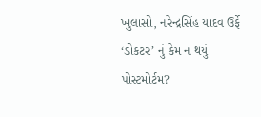ખુલાસો, નરેન્દ્રસિંહ યાદવ ઉર્ફે ‘ડોકટર’ નું કેમ ન થયું પોસ્ટમોર્ટમ?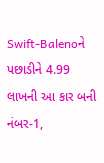Swift-Balenoને પછાડીને 4.99 લાખની આ કાર બની નંબર-1,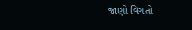જાણો વિગતો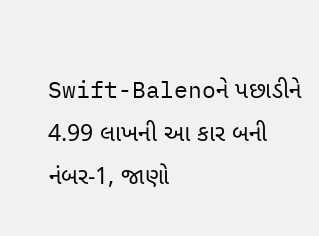Swift-Balenoને પછાડીને 4.99 લાખની આ કાર બની નંબર-1, જાણો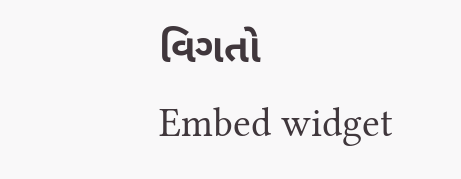વિગતો
Embed widget